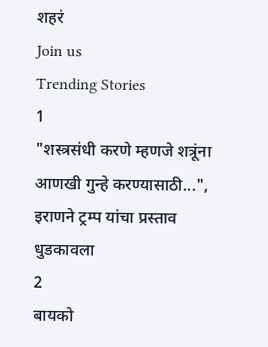शहरं
Join us
Trending Stories
1
"शस्त्रसंधी करणे म्हणजे शत्रूंना आणखी गुन्हे करण्यासाठी...", इराणने ट्रम्प यांचा प्रस्ताव धुडकावला
2
बायको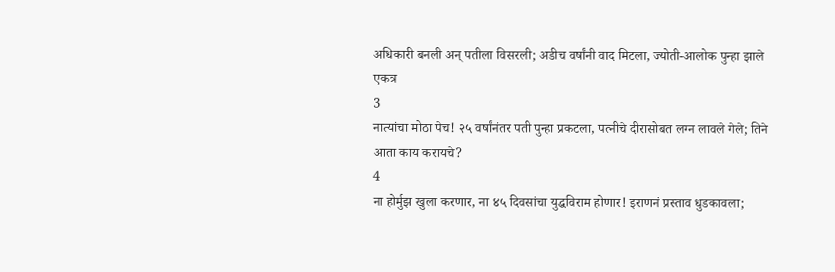अधिकारी बनली अन् पतीला विसरली; अडीच वर्षांनी वाद मिटला, ज्योती-आलोक पुन्हा झाले एकत्र
3
नात्यांचा मोठा पेच! २५ वर्षांनंतर पती पुन्हा प्रकटला, पत्नीचे दीरासोबत लग्न लावले गेले; तिने आता काय करायचे?
4
ना होर्मुझ खुला करणार, ना ४५ दिवसांचा युद्धविराम होणार! इराणनं प्रस्ताव धुडकावला;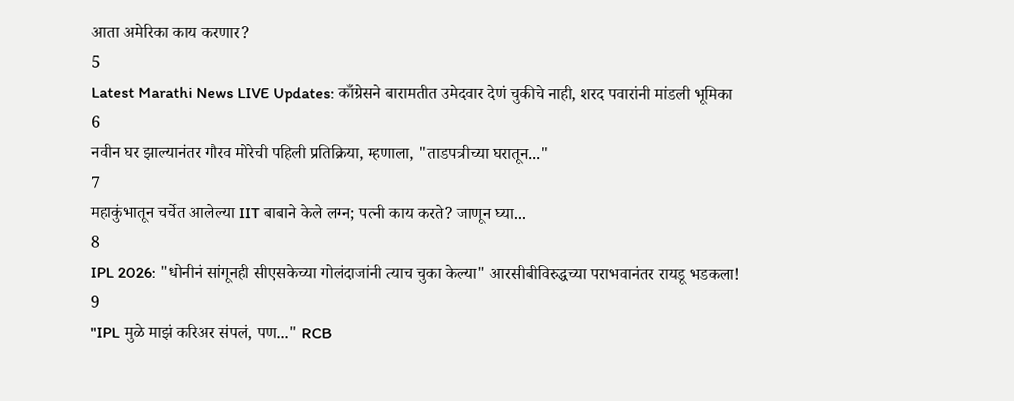आता अमेरिका काय करणार?
5
Latest Marathi News LIVE Updates: काँग्रेसने बारामतीत उमेदवार देणं चुकीचे नाही, शरद पवारांनी मांडली भूमिका
6
नवीन घर झाल्यानंतर गौरव मोरेची पहिली प्रतिक्रिया, म्हणाला, "ताडपत्रीच्या घरातून..."
7
महाकुंभातून चर्चेत आलेल्या IIT बाबाने केले लग्न; पत्नी काय करते? जाणून घ्या...
8
IPL 2026: "धोनीनं सांगूनही सीएसकेच्या गोलंदाजांनी त्याच चुका केल्या" आरसीबीविरुद्धच्या पराभवानंतर रायडू भडकला!
9
"IPL मुळे माझं करिअर संपलं, पण..." RCB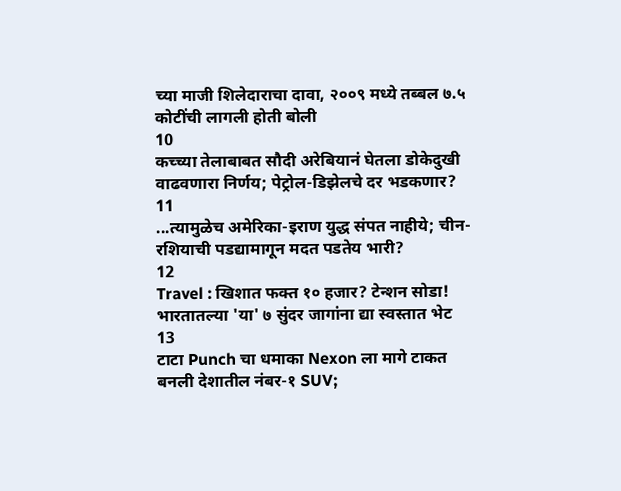च्या माजी शिलेदाराचा दावा, २००९ मध्ये तब्बल ७.५ कोटींची लागली होती बोली
10
कच्च्या तेलाबाबत सौदी अरेबियानं घेतला डोकेदुखी वाढवणारा निर्णय; पेट्रोल-डिझेलचे दर भडकणार?
11
...त्यामुळेच अमेरिका-इराण युद्ध संपत नाहीये; चीन-रशियाची पडद्यामागून मदत पडतेय भारी?
12
Travel : खिशात फक्त १० हजार? टेन्शन सोडा! भारतातल्या 'या' ७ सुंदर जागांना द्या स्वस्तात भेट
13
टाटा Punch चा धमाका Nexon ला मागे टाकत बनली देशातील नंबर-१ SUV;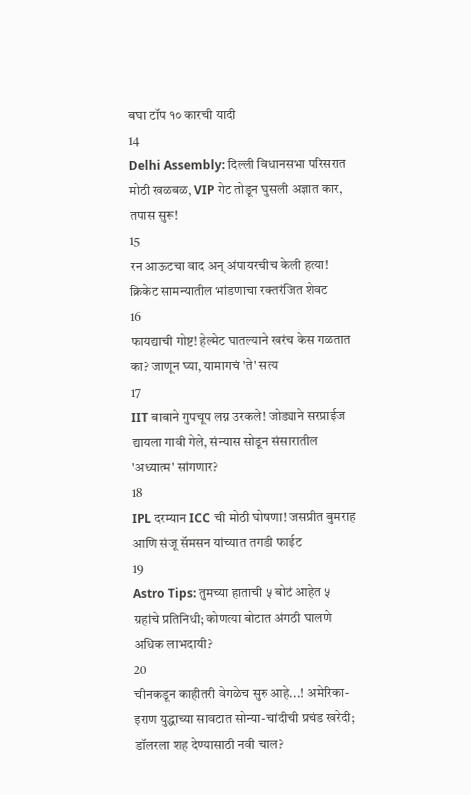बघा टॉप १० कारची यादी
14
Delhi Assembly: दिल्ली विधानसभा परिसरात मोठी खळबळ, VIP गेट तोडून घुसली अज्ञात कार, तपास सुरू!
15
रन आऊटचा वाद अन् अंपायरचीच केली हत्या! क्रिकेट सामन्यातील भांडणाचा रक्तरंजित शेवट
16
फायद्याची गोष्ट! हेल्मेट घातल्याने खरंच केस गळतात का? जाणून घ्या, यामागचं 'ते' सत्य
17
IIT बाबाने गुपचूप लग्न उरकले! जोड्याने सरप्राईज द्यायला गावी गेले, संन्यास सोडून संसारातील 'अध्यात्म' सांगणार?
18
IPL दरम्यान ICC ची मोठी घोषणा! जसप्रीत बुमराह आणि संजू सॅमसन यांच्यात तगडी फाईट
19
Astro Tips: तुमच्या हाताची ५ बोटं आहेत ५ ग्रहांचे प्रतिनिधी; कोणत्या बोटात अंगठी घालणे अधिक लाभदायी?
20
चीनकडून काहीतरी वेगळेच सुरु आहे...! अमेरिका-इराण युद्धाच्या सावटात सोन्या-चांदीची प्रचंड खरेदी; डॉलरला शह देण्यासाठी नवी चाल?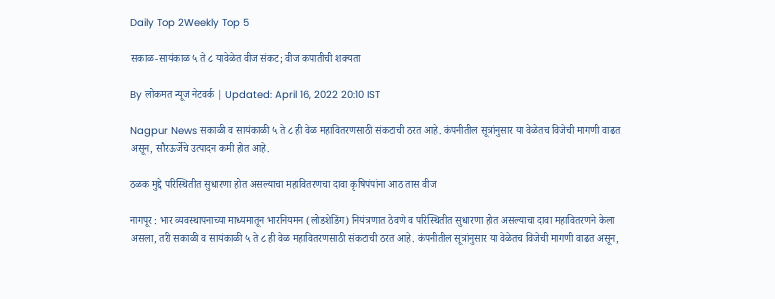Daily Top 2Weekly Top 5

सकाळ-सायंकाळ ५ ते ८ यावेळेत वीज संकट; वीज कपातीची शक्यता

By लोकमत न्यूज नेटवर्क | Updated: April 16, 2022 20:10 IST

Nagpur News सकाळी व सायंकाळी ५ ते ८ ही वेळ महावितरणसाठी संकटाची ठरत आहे. कंपनीतील सूत्रांनुसार या वेळेतच विजेची मागणी वाढत असून, सौरऊर्जेचे उत्पादन कमी होत आहे.

ठळक मुद्दे परिस्थितीत सुधारणा होत असल्याचा महावितरणचा दावा कृषिपंपांना आठ तास वीज

नागपूर : भार व्यवस्थापनाच्या माध्यमातून भारनियमन (लोडशेडिंग) नियंत्रणात ठेवणे व परिस्थितीत सुधारणा होत असल्याचा दावा महावितरणने केला असला, तरी सकाळी व सायंकाळी ५ ते ८ ही वेळ महावितरणसाठी संकटाची ठरत आहे. कंपनीतील सूत्रांनुसार या वेळेतच विजेची मागणी वाढत असून,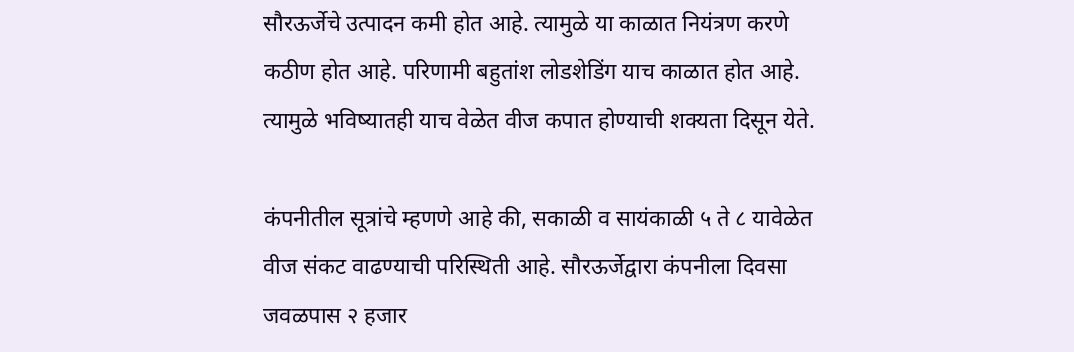सौरऊर्जेचे उत्पादन कमी होत आहे. त्यामुळे या काळात नियंत्रण करणे कठीण होत आहे. परिणामी बहुतांश लोडशेडिंग याच काळात होत आहे. त्यामुळे भविष्यातही याच वेळेत वीज कपात होण्याची शक्यता दिसून येते.

कंपनीतील सूत्रांचे म्हणणे आहे की, सकाळी व सायंकाळी ५ ते ८ यावेळेत वीज संकट वाढण्याची परिस्थिती आहे. सौरऊर्जेद्वारा कंपनीला दिवसा जवळपास २ हजार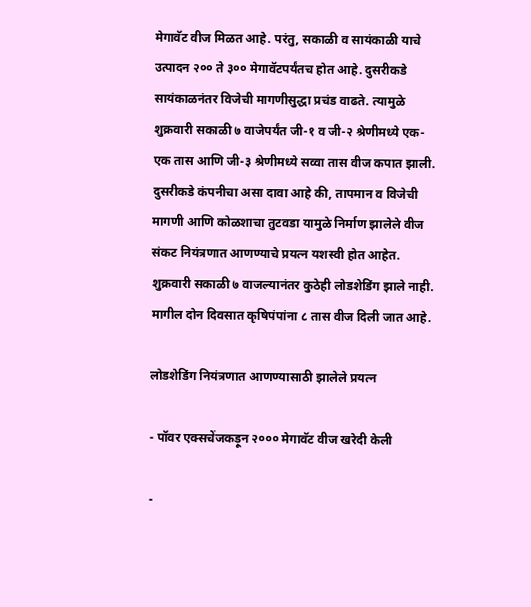मेगावॅट वीज मिळत आहे. परंतु, सकाळी व सायंकाळी याचे उत्पादन २०० ते ३०० मेगावॅटपर्यंतच होत आहे. दुसरीकडे सायंकाळनंतर विजेची मागणीसुद्धा प्रचंड वाढते. त्यामुळे शुक्रवारी सकाळी ७ वाजेपर्यंत जी-१ व जी-२ श्रेणीमध्ये एक-एक तास आणि जी-३ श्रेणीमध्ये सव्वा तास वीज कपात झाली. दुसरीकडे कंपनीचा असा दावा आहे की, तापमान व विजेची मागणी आणि कोळशाचा तुटवडा यामुळे निर्माण झालेले वीज संकट नियंत्रणात आणण्याचे प्रयत्न यशस्वी होत आहेत. शुक्रवारी सकाळी ७ वाजल्यानंतर कुठेही लोडशेडिंग झाले नाही. मागील दोन दिवसात कृषिपंपांना ८ तास वीज दिली जात आहे.

लोडशेडिंग नियंत्रणात आणण्यासाठी झालेले प्रयत्न

- पॉवर एक्सचेंजकड़ून २००० मेगावॅट वीज खरेदी केली

-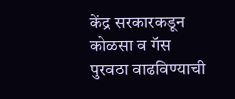केंद्र सरकारकडून कोळसा व गॅस पुरवठा वाढविण्याची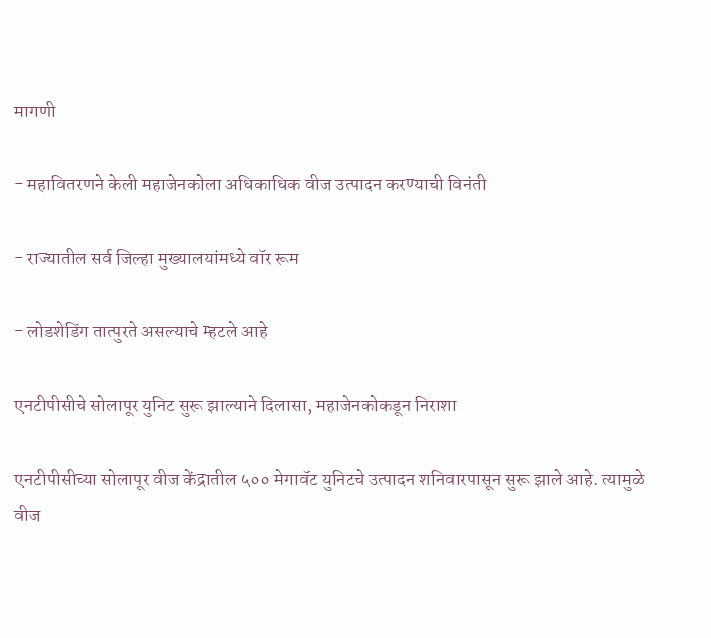मागणी

- महावितरणने केली महाजेनकोला अधिकाधिक वीज उत्पादन करण्याची विनंती

- राज्यातील सर्व जिल्हा मुख्यालयांमध्ये वॉर रूम

- लोडशेडिंग तात्पुरते असल्याचे म्हटले आहे

एनटीपीसीचे सोलापूर युनिट सुरू झाल्याने दिलासा, महाजेनकोकडून निराशा

एनटीपीसीच्या सोलापूर वीज केंद्रातील ५०० मेगावॅट युनिटचे उत्पादन शनिवारपासून सुरू झाले आहे. त्यामुळे वीज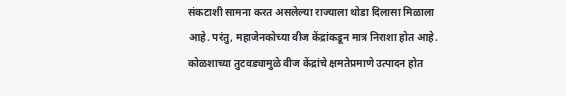संकटाशी सामना करत असलेल्या राज्याला थोडा दिलासा मिळाला आहे. परंतु, महाजेनकोच्या वीज केंद्रांकडून मात्र निराशा होत आहे. कोळशाच्या तुटवड्यामुळे वीज केंद्रांचे क्षमतेप्रमाणे उत्पादन होत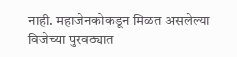नाही. महाजेनकोकडून मिळत असलेल्या विजेच्या पुरवठ्यात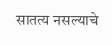सातत्य नसल्याचे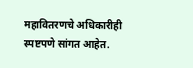महावितरणचे अधिकारीही स्पष्टपणे सांगत आहेत.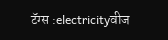टॅग्स :electricityवीज